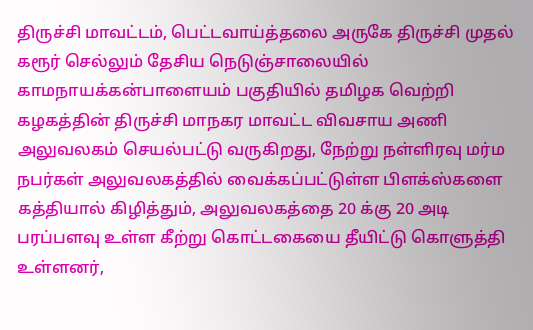திருச்சி மாவட்டம், பெட்டவாய்த்தலை அருகே திருச்சி முதல் கரூர் செல்லும் தேசிய நெடுஞ்சாலையில் காமநாயக்கன்பாளையம் பகுதியில் தமிழக வெற்றி கழகத்தின் திருச்சி மாநகர மாவட்ட விவசாய அணி அலுவலகம் செயல்பட்டு வருகிறது, நேற்று நள்ளிரவு மர்ம நபர்கள் அலுவலகத்தில் வைக்கப்பட்டுள்ள பிளக்ஸ்களை கத்தியால் கிழித்தும், அலுவலகத்தை 20 க்கு 20 அடி பரப்பளவு உள்ள கீற்று கொட்டகையை தீயிட்டு கொளுத்தி உள்ளனர்,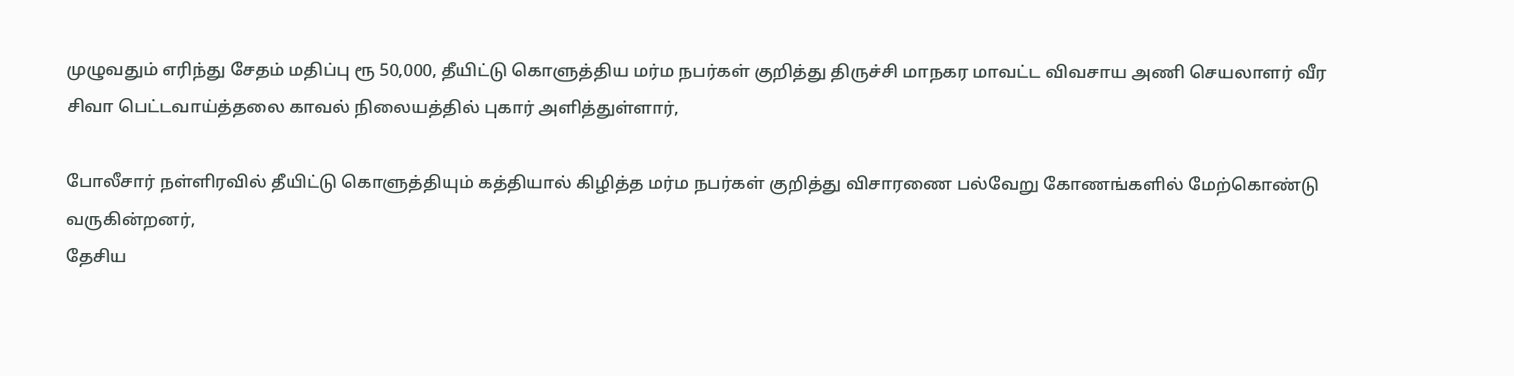முழுவதும் எரிந்து சேதம் மதிப்பு ரூ 50,000, தீயிட்டு கொளுத்திய மர்ம நபர்கள் குறித்து திருச்சி மாநகர மாவட்ட விவசாய அணி செயலாளர் வீர சிவா பெட்டவாய்த்தலை காவல் நிலையத்தில் புகார் அளித்துள்ளார்,

போலீசார் நள்ளிரவில் தீயிட்டு கொளுத்தியும் கத்தியால் கிழித்த மர்ம நபர்கள் குறித்து விசாரணை பல்வேறு கோணங்களில் மேற்கொண்டு வருகின்றனர்,
தேசிய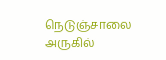நெடுஞ்சாலை அருகில்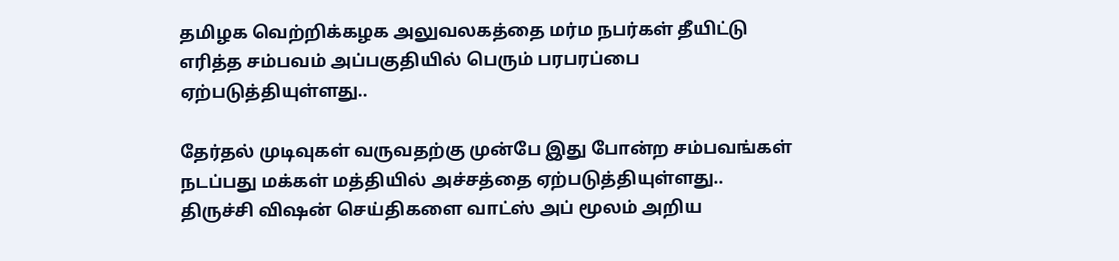தமிழக வெற்றிக்கழக அலுவலகத்தை மர்ம நபர்கள் தீயிட்டு எரித்த சம்பவம் அப்பகுதியில் பெரும் பரபரப்பை ஏற்படுத்தியுள்ளது..

தேர்தல் முடிவுகள் வருவதற்கு முன்பே இது போன்ற சம்பவங்கள் நடப்பது மக்கள் மத்தியில் அச்சத்தை ஏற்படுத்தியுள்ளது..
திருச்சி விஷன் செய்திகளை வாட்ஸ் அப் மூலம் அறிய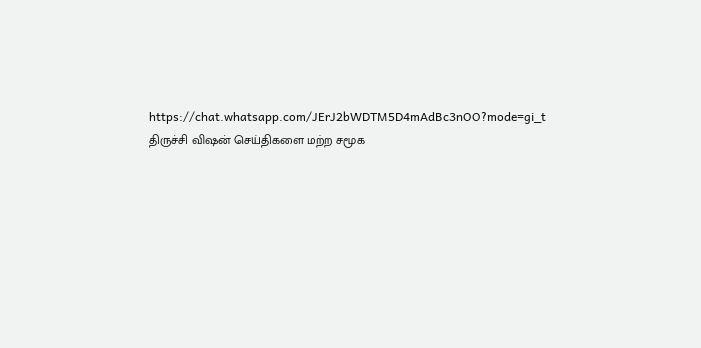https://chat.whatsapp.com/JErJ2bWDTM5D4mAdBc3nOO?mode=gi_t
திருச்சி விஷன் செய்திகளை மற்ற சமூக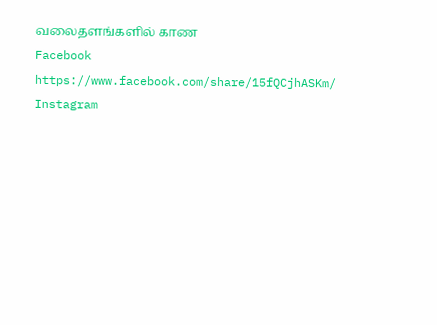வலைதளங்களில் காண
Facebook
https://www.facebook.com/share/15fQCjhASKm/
Instagram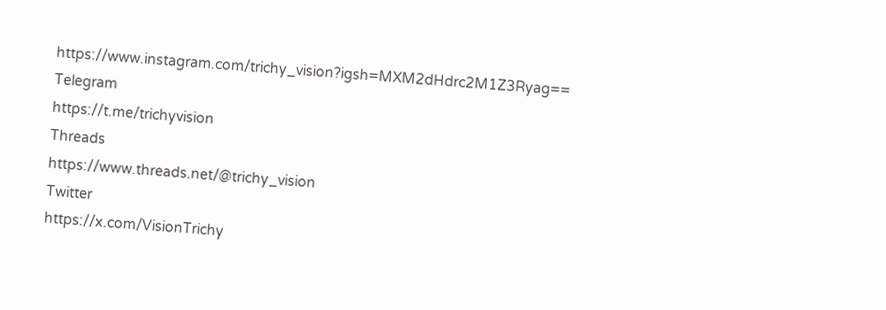https://www.instagram.com/trichy_vision?igsh=MXM2dHdrc2M1Z3Ryag==
Telegram
https://t.me/trichyvision
Threads
https://www.threads.net/@trichy_vision
Twitter
https://x.com/VisionTrichy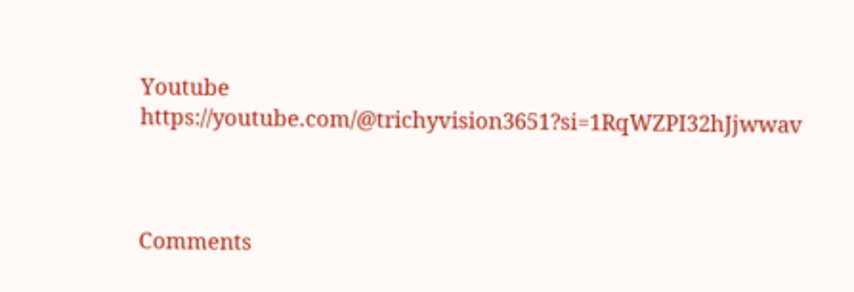Youtube
https://youtube.com/@trichyvision3651?si=1RqWZPI32hJjwwav



Comments